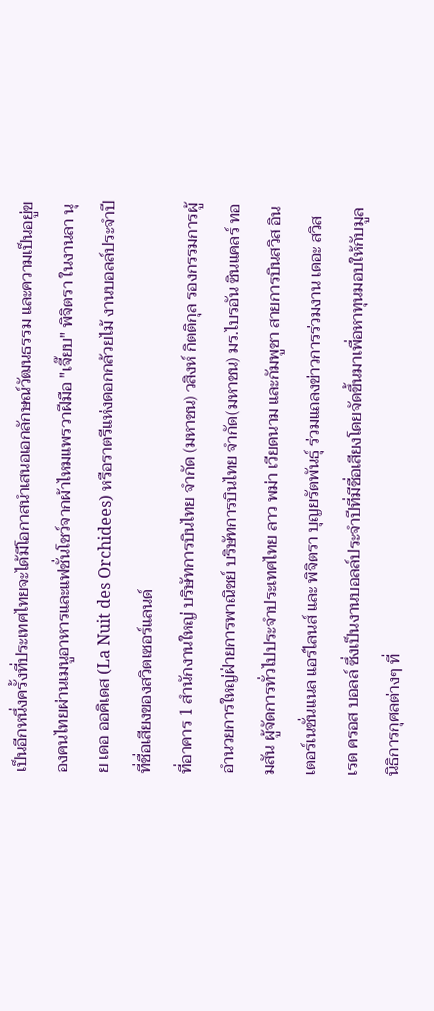เป็นอีกหนึ่งครั้งที่ประเทศไทยจะได้มีโอกาสนำเสนอเอกลักษณ์วัฒนธรรม และความเป็นอยู่ของคนไทยผ่านเมนูอาหารและแฟชั่นโชว์จากผ้าไหมแพรวาฝีมือ "เจี๊ยบ" พิจิตรา ในงานลา นุย เดอ ออคิเดส (La Nuit des Orchidees) หรือราตรีแห่งดอกกล้วยไม้ งานบอลล์ประจำปีที่ชื่อเสียงของสวิตเซอร์แลนด์
ที่อาคาร 1 สำนักงานใหญ่ บริษัทการบินไทย จำกัด (มหาชน) วสิงห์ กิตติกุล รองกรรมการผู้อำนวยการใหญ่ฝ่ายการพาณิชย์ บริษัทการบินไทย จำกัด(มหาชน) มร.ไบรอัน ซินแคลร์ ทอมสัน ผู้จัดการทั่วไปประจำประเทศไทย ลาว พม่า เวียดนาม และกัมพูชา สายการบินสวิส อินเตอร์เนชั่นแนล แอร์ไลนส์ และ พิจิตรา บุญยรัตพันธุ์ ร่วมแถลงข่าวการร่วมงาน เดอะ สวิส เรด ครอส บอลล์ ซึ่งเป็นงานบอลล์ประจำปีที่มีชื่อเสียงโดยจัดขึ้นมาเพื่อหาทุนมอบให้กับมูลนิธิการกุศลต่างๆ ที่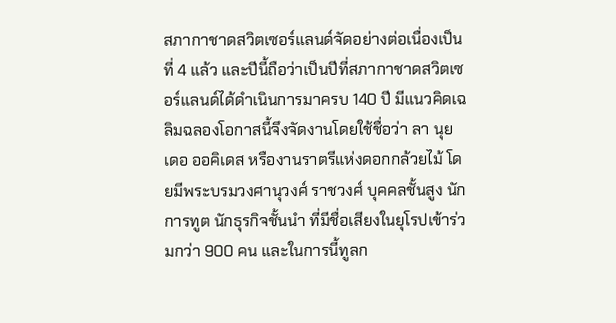สภากาชาดสวิตเซอร์แลนด์จัดอย่างต่อเนื่องเป็นที่ 4 แล้ว และปีนี้ถือว่าเป็นปีที่สภากาชาดสวิตเซอร์แลนด์ได้ดำเนินการมาครบ 140 ปี มีแนวคิดเฉลิมฉลองโอกาสนี้จึงจัดงานโดยใช้ชื่อว่า ลา นุย เดอ ออคิเดส หรืองานราตรีแห่งดอกกล้วยไม้ โดยมีพระบรมวงศานุวงศ์ ราชวงศ์ บุคคลชั้นสูง นักการทูต นักธุรกิจชั้นนำ ที่มีชื่อเสียงในยุโรปเข้าร่วมกว่า 900 คน และในการนี้ทูลก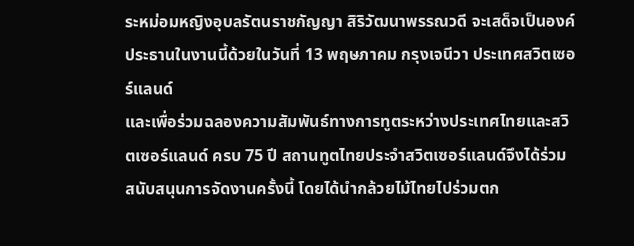ระหม่อมหญิงอุบลรัตนราชกัญญา สิริวัฒนาพรรณวดี จะเสด็จเป็นองค์ประธานในงานนี้ด้วยในวันที่ 13 พฤษภาคม กรุงเจนีวา ประเทศสวิตเซอร์แลนด์
และเพื่อร่วมฉลองความสัมพันธ์ทางการทูตระหว่างประเทศไทยและสวิตเซอร์แลนด์ ครบ 75 ปี สถานทูตไทยประจำสวิตเซอร์แลนด์จึงได้ร่วมสนับสนุนการจัดงานครั้งนี้ โดยได้นำกล้วยไม้ไทยไปร่วมตก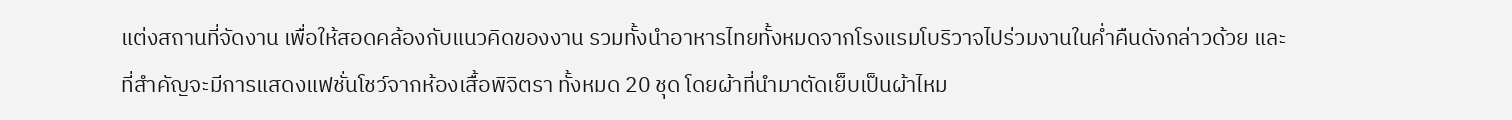แต่งสถานที่จัดงาน เพื่อให้สอดคล้องกับแนวคิดของงาน รวมทั้งนำอาหารไทยทั้งหมดจากโรงแรมโบริวาจไปร่วมงานในค่ำคืนดังกล่าวด้วย และที่สำคัญจะมีการแสดงแฟชั่นโชว์จากห้องเสื้อพิจิตรา ทั้งหมด 20 ชุด โดยผ้าที่นำมาตัดเย็บเป็นผ้าไหม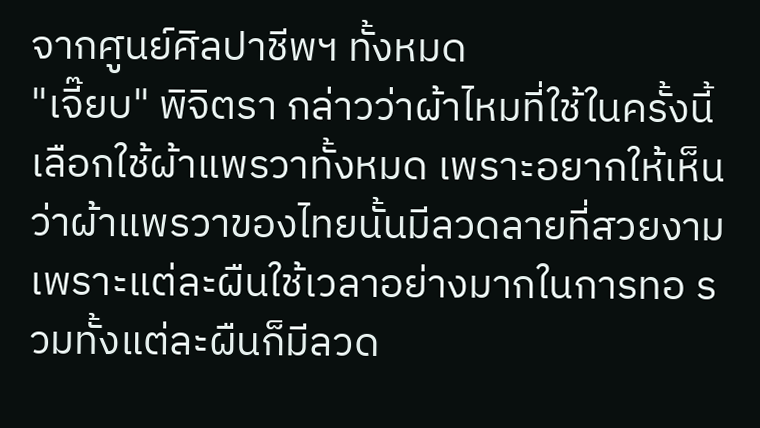จากศูนย์ศิลปาชีพฯ ทั้งหมด
"เจี๊ยบ" พิจิตรา กล่าวว่าผ้าไหมที่ใช้ในครั้งนี้เลือกใช้ผ้าแพรวาทั้งหมด เพราะอยากให้เห็นว่าผ้าแพรวาของไทยนั้นมีลวดลายที่สวยงาม เพราะแต่ละผืนใช้เวลาอย่างมากในการทอ รวมทั้งแต่ละผืนก็มีลวด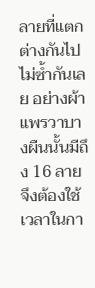ลายที่แตกต่างกันไปไม่ซ้ำกันเลย อย่างผ้าแพรวาบางผืนนั้นมีถึง 16 ลายจึงต้องใช้เวลาในกา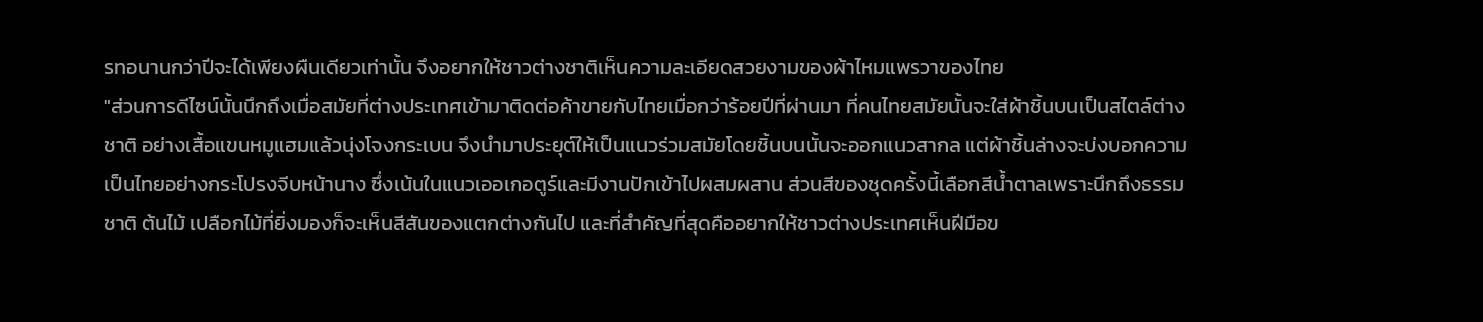รทอนานกว่าปีจะได้เพียงผืนเดียวเท่านั้น จึงอยากให้ชาวต่างชาติเห็นความละเอียดสวยงามของผ้าไหมแพรวาของไทย
"ส่วนการดีไซน์นั้นนึกถึงเมื่อสมัยที่ต่างประเทศเข้ามาติดต่อค้าขายกับไทยเมื่อกว่าร้อยปีที่ผ่านมา ที่คนไทยสมัยนั้นจะใส่ผ้าชิ้นบนเป็นสไตล์ต่างชาติ อย่างเสื้อแขนหมูแฮมแล้วนุ่งโจงกระเบน จึงนำมาประยุต์ให้เป็นแนวร่วมสมัยโดยชิ้นบนนั้นจะออกแนวสากล แต่ผ้าชิ้นล่างจะบ่งบอกความเป็นไทยอย่างกระโปรงจีบหน้านาง ซึ่งเน้นในแนวเออเกอตูร์และมีงานปักเข้าไปผสมผสาน ส่วนสีของชุดครั้งนี้เลือกสีน้ำตาลเพราะนึกถึงธรรมชาติ ต้นไม้ เปลือกไม้ที่ยิ่งมองก็จะเห็นสีสันของแตกต่างกันไป และที่สำคัญที่สุดคืออยากให้ชาวต่างประเทศเห็นฝีมือข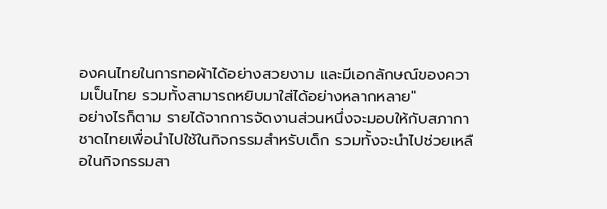องคนไทยในการทอผ้าได้อย่างสวยงาม และมีเอกลักษณ์ของความเป็นไทย รวมทั้งสามารถหยิบมาใส่ได้อย่างหลากหลาย"
อย่างไรก็ตาม รายได้จากการจัดงานส่วนหนึ่งจะมอบให้กับสภากาชาดไทยเพื่อนำไปใช้ในกิจกรรมสำหรับเด็ก รวมทั้งจะนำไปช่วยเหลือในกิจกรรมสา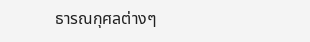ธารณกุศลต่างๆ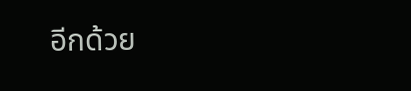อีกด้วย